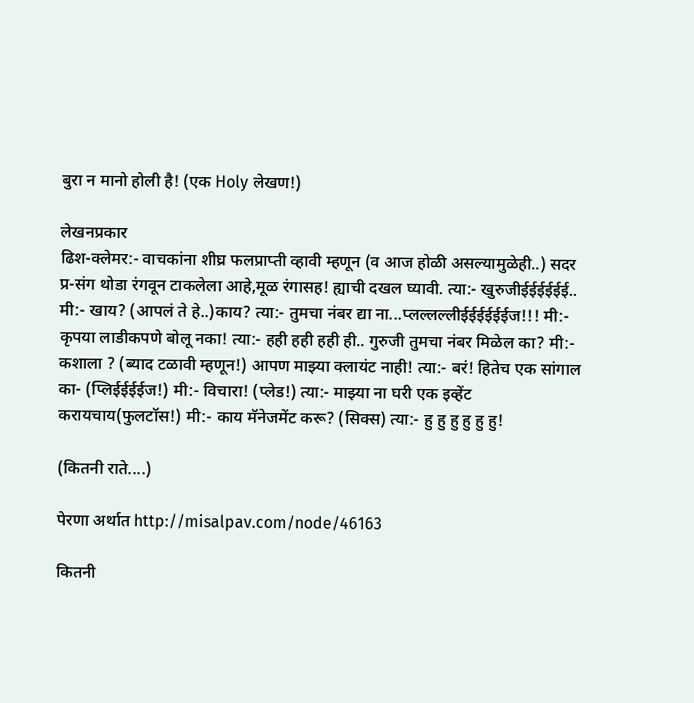बुरा न मानो होली है! (एक Holy लेखण!)

लेखनप्रकार
ढिश-क्लेमर:- वाचकांना शीघ्र फलप्राप्ती व्हावी म्हणून (व आज होळी असल्यामुळेही..) सदर प्र-संग थोडा रंगवून टाकलेला आहे,मूळ रंगासह! ह्याची दखल घ्यावी. त्या:- खुरुजीईईईईईई.. मी:- खाय? (आपलं ते हे..)काय? त्या:- तुमचा नंबर द्या ना...प्लल्लल्लीईईईईईईज!!! मी:- कृपया लाडीकपणे बोलू नका! त्या:- हही हही हही ही.. गुरुजी तुमचा नंबर मिळेल का? मी:- कशाला ? (ब्याद टळावी म्हणून!) आपण माझ्या क्लायंट नाही! त्या:- बरं! हितेच एक सांगाल का- (प्लिईईईईज!) मी:- विचारा! (प्लेड!) त्या:- माझ्या ना घरी एक इव्हेंट करायचाय(फुलटॉस!) मी:- काय मॅनेजमेंट करू? (सिक्स) त्या:- हु हु हु हु हु हु!

(कितनी राते....)

पेरणा अर्थात http://misalpav.com/node/46163

कितनी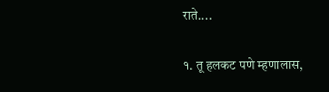राते....

१. तू हलकट पणे म्हणालास,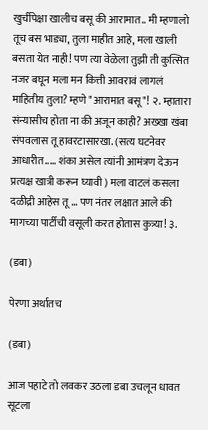खुर्चीपेक्षा खालीच बसू की आरामात.. मी म्हणालो तूच बस भाड्या, तुला माहीत आहे, मला खाली बसता येत नाही! पण त्या वेळेला तुझी ती कुत्सित नजर बघून मला मन कित्ती आवरावं लागलं माहितीय तुला? म्हणे "आरामात बसू"! २. म्हातारा संन्यासीच होता ना की अजून काही? अख्खा खंबा संपवलास तू हावरटासारखा. (सत्य घटनेवर आधारीत..... शंका असेल त्यांनी आमंत्रण देऊन प्रत्यक्ष खात्री करून घ्यावी ) मला वाटलं कसला दळीद्री आहेस तू ... पण नंतर लक्षात आले की मागच्या पार्टीची वसूली करत होतास कुत्र्या! ३.

(डबा)

पेरणा अर्थातच

(डबा)

आज पहाटे तो लवकर उठला डबा उचलून धावत सूटला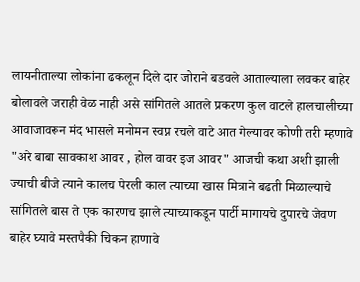लायनीताल्या लोकांना ढकलून दिले दार जोराने बडवले आताल्याला लवकर बाहेर बोलावले जराही वेळ नाही असे सांगितले आतले प्रकरण कुल वाटले हालचालीच्या आवाजावरून मंद भासले मनोमन स्वप्न रचले वाटे आत गेल्यावर कोणी तरी म्हणावे "अरे बाबा सावकाश आवर , होल वावर इज आवर" आजची कथा अशी झाली ज्याची बीजे त्याने कालच पेरली काल त्याच्या खास मित्राने बढती मिळाल्याचे सांगितले बास ते एक कारणच झाले त्याच्याकडून पार्टी मागायचे दुपारचे जेवण बाहेर घ्यावे मस्तपैकी चिकन हाणावे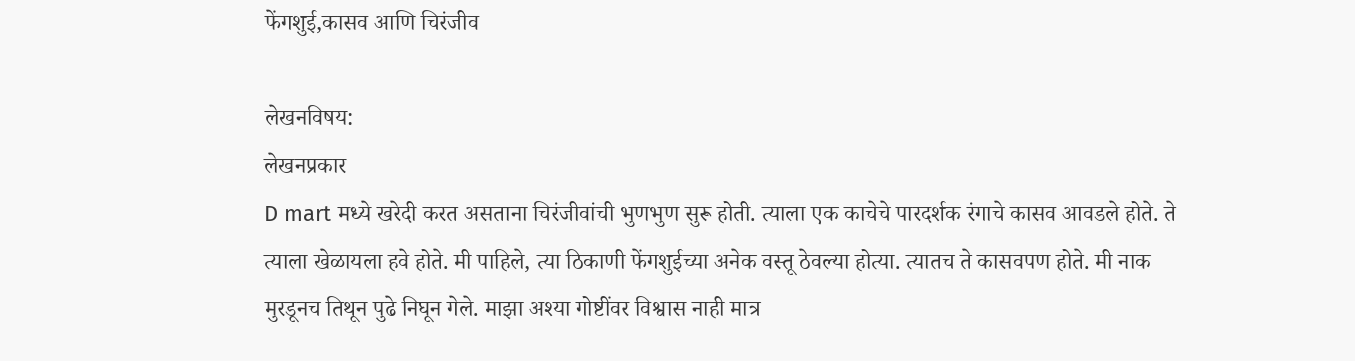फेंगशुई,कासव आणि चिरंजीव

लेखनविषय:
लेखनप्रकार
D mart मध्ये खरेदी करत असताना चिरंजीवांची भुणभुण सुरू होती. त्याला एक काचेचे पारदर्शक रंगाचे कासव आवडले होते. ते त्याला खेळायला हवे होते. मी पाहिले, त्या ठिकाणी फेंगशुईच्या अनेक वस्तू ठेवल्या होत्या. त्यातच ते कासवपण होते. मी नाक मुरडूनच तिथून पुढे निघून गेले. माझा अश्या गोष्टींवर विश्वास नाही मात्र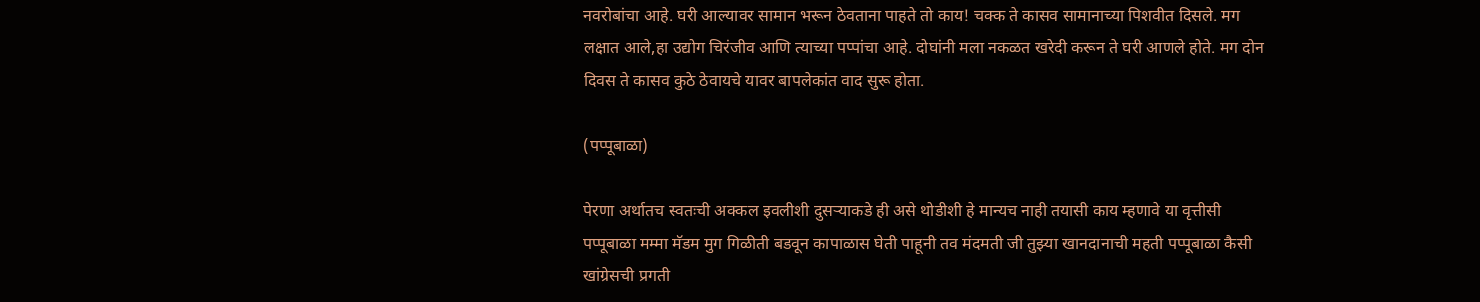नवरोबांचा आहे. घरी आल्यावर सामान भरून ठेवताना पाहते तो काय! चक्क ते कासव सामानाच्या पिशवीत दिसले. मग लक्षात आले,हा उद्योग चिरंजीव आणि त्याच्या पप्पांचा आहे. दोघांनी मला नकळत खरेदी करून ते घरी आणले होते. मग दोन दिवस ते कासव कुठे ठेवायचे यावर बापलेकांत वाद सुरू होता.

(पप्पूबाळा)

पेरणा अर्थातच स्वतःची अक्कल इवलीशी दुसऱ्याकडे ही असे थोडीशी हे मान्यच नाही तयासी काय म्हणावे या वृत्तीसी पप्पूबाळा मम्मा मॅडम मुग गिळीती बडवून कापाळास घेती पाहूनी तव मंदमती जी तुझ्या खानदानाची महती पप्पूबाळा कैसी खांग्रेसची प्रगती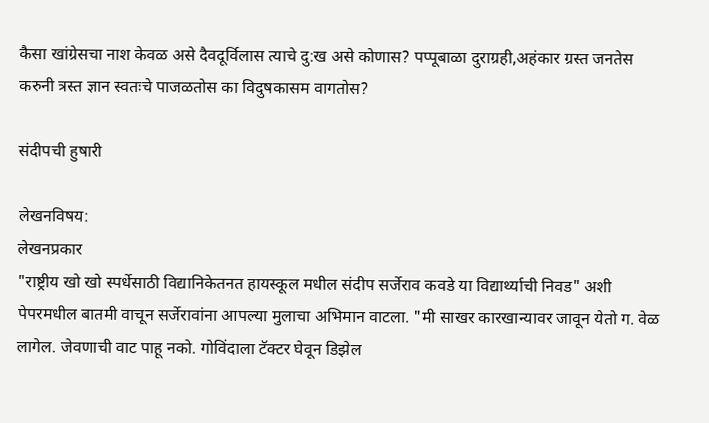कैसा खांग्रेसचा नाश केवळ असे दैवदूर्विलास त्याचे दु:ख असे कोणास? पप्पूबाळा दुराग्रही,अहंकार ग्रस्त जनतेस करुनी त्रस्त ज्ञान स्वतःचे पाजळतोस का विदुषकासम वागतोस?

संदीपची हुषारी

लेखनविषय:
लेखनप्रकार
"राष्ट्रीय खो खो स्पर्धेसाठी विद्यानिकेतनत हायस्कूल मधील संदीप सर्जेराव कवडे या विद्यार्थ्याची निवड" अशी पेपरमधील बातमी वाचून सर्जेरावांना आपल्या मुलाचा अभिमान वाटला. "मी साखर कारखान्यावर जावून येतो ग. वेळ लागेल. जेवणाची वाट पाहू नको. गोविंदाला टॅक्टर घेवून डिझेल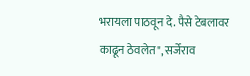भरायला पाठवून दे. पैसे टेबलावर काढून ठेवलेत", सर्जेराव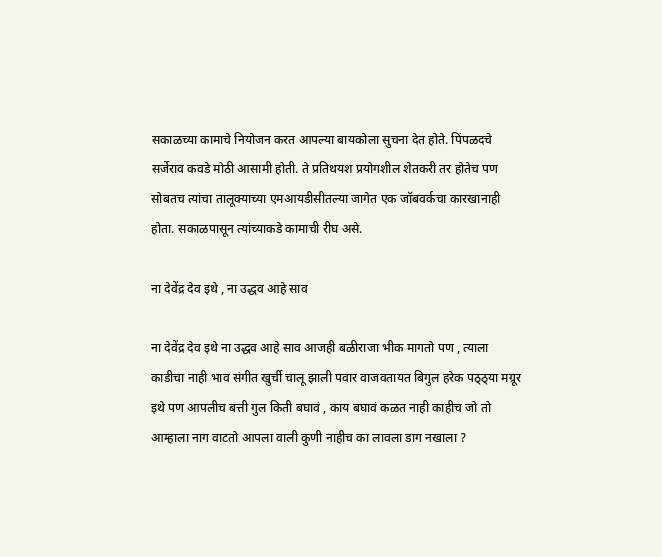सकाळच्या कामाचे नियोजन करत आपल्या बायकोला सुचना देत होते. पिंपळदचे सर्जेराव कवडे मोठी आसामी होती. ते प्रतिथयश प्रयोगशील शेतकरी तर होतेच पण सोबतच त्यांचा तालूक्याच्या एमआयडीसीतल्या जागेत एक जॉबवर्कचा कारखानाही होता. सकाळपासून त्यांच्याकडे कामाची रीघ असे.

ना देवेंद्र देव इथे , ना उद्धव आहे साव

ना देवेंद्र देव इथे ना उद्धव आहे साव आजही बळीराजा भीक मागतो पण , त्याला काडीचा नाही भाव संगीत खुर्ची चालू झाली पवार वाजवतायत बिगुल हरेक पठ्ठ्या मग्रूर इथे पण आपलीच बत्ती गुल किती बघावं , काय बघावं कळत नाही काहीच जो तो आम्हाला नाग वाटतो आपला वाली कुणी नाहीच का लावला डाग नखाला ?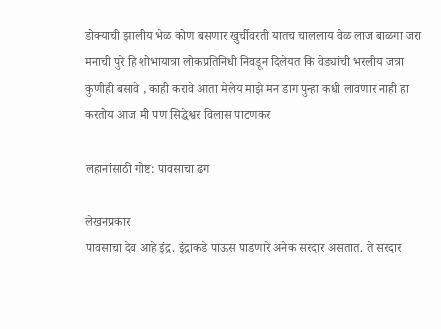डोक्याची झालीय भेळ कोण बसणार खुर्चीवरती यातच चाललाय वेळ लाज बाळगा जरा मनाची पुरे हि शोभायात्रा लोकप्रतिनिधी निवडून दिलेयत कि वेड्यांची भरलीय जत्रा कुणीही बसावे , काही करावे आता मेलेय माझे मन डाग पुन्हा कधी लावणार नाही हा करतोय आज मी पण सिद्धेश्वर विलास पाटणकर

लहानांसाठी गोष्ट: पावसाचा ढग

लेखनप्रकार
पावसाचा देव आहे इंद्र. इंद्राकडे पाऊस पाडणारे अनेक सरदार असतात. ते सरदार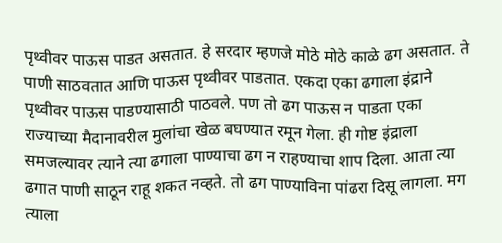पृथ्वीवर पाऊस पाडत असतात. हे सरदार म्हणजे मोठे मोठे काळे ढग असतात. ते पाणी साठवतात आणि पाऊस पृथ्वीवर पाडतात. एकदा एका ढगाला इंद्राने पृथ्वीवर पाऊस पाडण्यासाठी पाठवले. पण तो ढग पाऊस न पाडता एका राज्याच्या मैदानावरील मुलांचा खेळ बघण्यात रमून गेला. ही गोष्ट इंद्राला समजल्यावर त्याने त्या ढगाला पाण्याचा ढग न राहण्याचा शाप दिला. आता त्या ढगात पाणी साठून राहू शकत नव्हते. तो ढग पाण्याविना पांढरा दिसू लागला. मग त्याला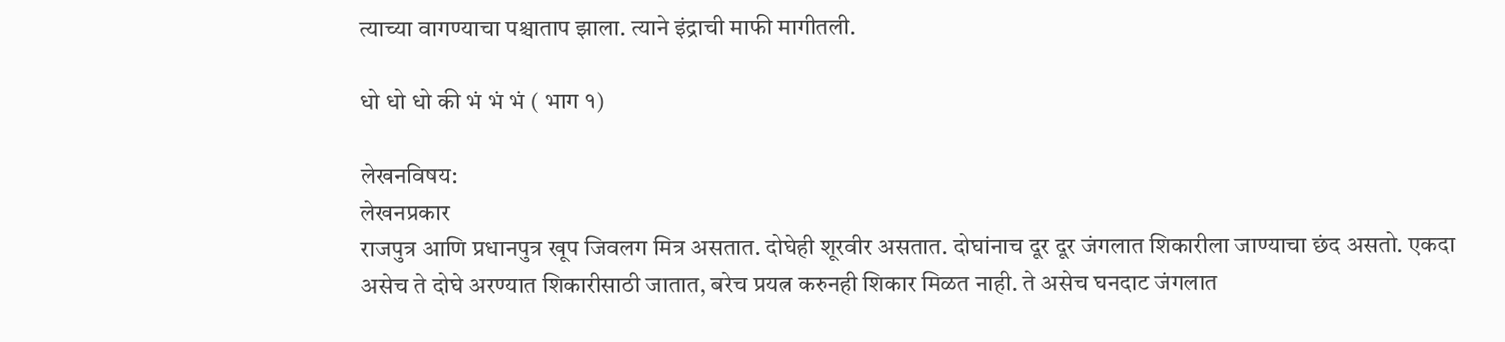त्याच्या वागण्याचा पश्चाताप झाला. त्याने इंद्राची माफी मागीतली.

धो धो धो की भं भं भं ( भाग १)

लेखनविषय:
लेखनप्रकार
राजपुत्र आणि प्रधानपुत्र खूप जिवलग मित्र असतात. दोघेही शूरवीर असतात. दोघांनाच दूर दूर जंगलात शिकारीला जाण्याचा छंद असतो. एकदा असेच ते दोघे अरण्यात शिकारीसाठी जातात, बरेच प्रयत्न करुनही शिकार मिळत नाही. ते असेच घनदाट जंगलात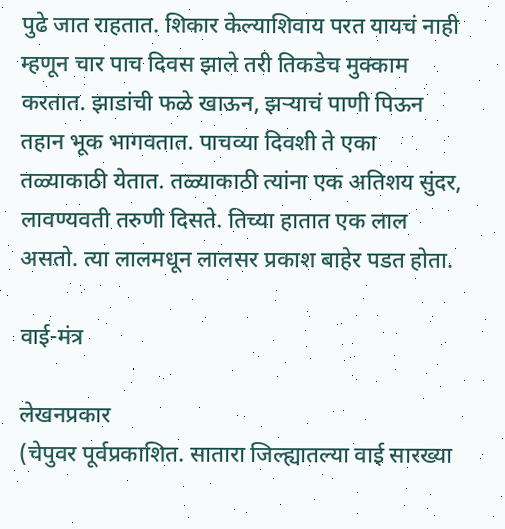पुढे जात राहतात. शिकार केल्याशिवाय परत यायचं नाही म्हणून चार पाच दिवस झाले तरी तिकडेच मुक्काम करतात. झाडांची फळे खाऊन, झऱ्याचं पाणी पिऊन तहान भूक भागवतात. पाचव्या दिवशी ते एका तळ्याकाठी येतात. तळ्याकाठी त्यांना एक अतिशय सुंदर, लावण्यवती तरुणी दिसते. तिच्या हातात एक लाल असतो. त्या लालमधून लालसर प्रकाश बाहेर पडत होता.

वाई-मंत्र

लेखनप्रकार
(चेपुवर पूर्वप्रकाशित. सातारा जिल्ह्यातल्या वाई सारख्या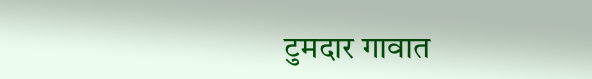टुमदार गावात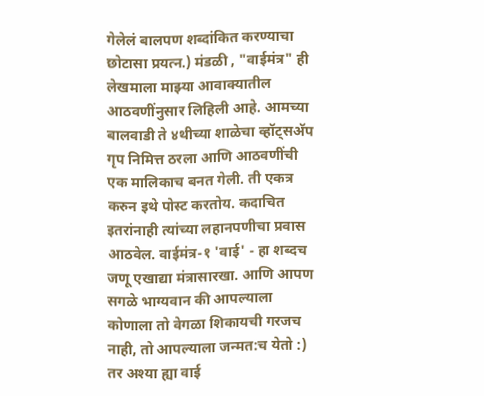गेलेलं बालपण शब्दांकित करण्याचा छोटासा प्रयत्न.) मंडळी , "वाईमंत्र" ही लेखमाला माझ्या आवाक्यातील आठवणींनुसार लिहिली आहे. आमच्या बालवाडी ते ४थीच्या शाळेचा व्हॉट्सअ‍ॅप गृप निमित्त ठरला आणि आठवणींची एक मालिकाच बनत गेली. ती एकत्र करुन इथे पोस्ट करतोय. कदाचित इतरांनाही त्यांच्या लहानपणीचा प्रवास आठवेल. वाईमंत्र-१ 'वाई' - हा शब्दच जणू एखाद्या मंत्रासारखा. आणि आपण सगळे भाग्यवान की आपल्याला कोणाला तो वेगळा शिकायची गरजच नाही, तो आपल्याला जन्मत:च येतो :) तर अश्या ह्या वाई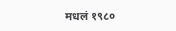मधलं १९८०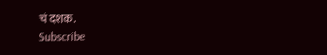चं दशक.
Subscribe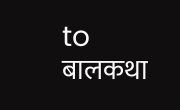to बालकथा